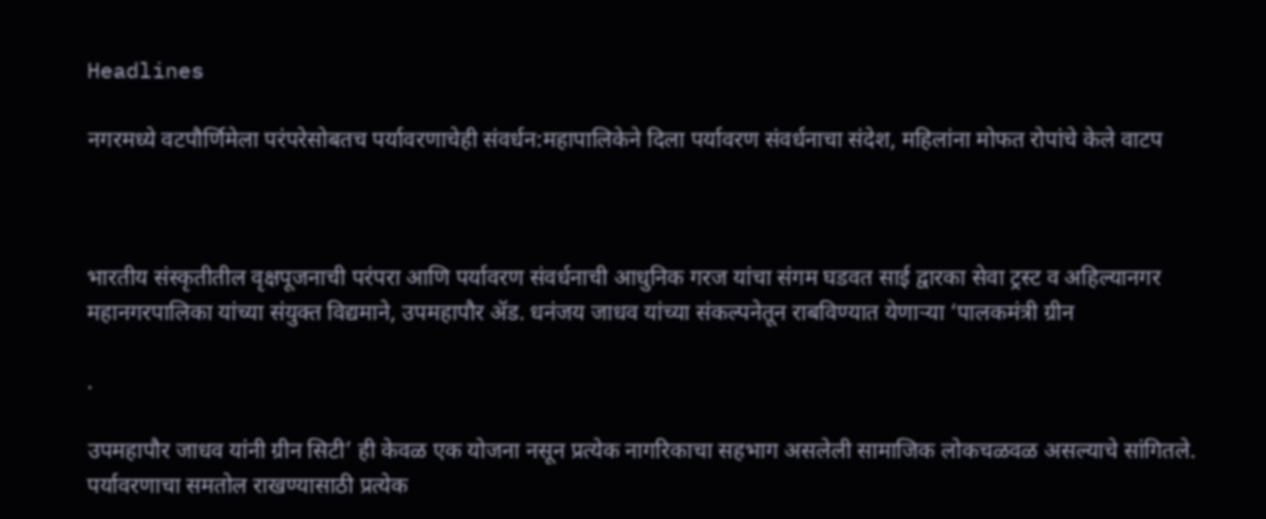Headlines

नगरमध्ये वटपौर्णिमेला परंपरेसोबतच पर्यावरणाचेही संवर्धन:महापालिकेने दिला पर्यावरण संवर्धनाचा संदेश, महिलांना मोफत रोपांचे केले वाटप



भारतीय संस्कृतीतील वृक्षपूजनाची परंपरा आणि पर्यावरण संवर्धनाची आधुनिक गरज यांचा संगम घडवत साई द्वारका सेवा ट्रस्ट व अहिल्यानगर महानगरपालिका यांच्या संयुक्त विद्यमाने, उपमहापौर ॲड. धनंजय जाधव यांच्या संकल्पनेतून राबविण्यात येणाऱ्या ‘पालकमंत्री ग्रीन

.

उपमहापौर जाधव यांनी ग्रीन सिटी’ ही केवळ एक योजना नसून प्रत्येक नागरिकाचा सहभाग असलेली सामाजिक लोकचळवळ असल्याचे सांगितले. पर्यावरणाचा समतोल राखण्यासाठी प्रत्येक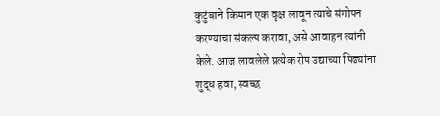कुटुंबाने किमान एक वृक्ष लावून त्याचे संगोपन करण्याचा संकल्प करावा, असे आवाहन त्यांनी केले. आज लावलेले प्रत्येक रोप उद्याच्या पिढ्यांना शुद्ध हवा, स्वच्छ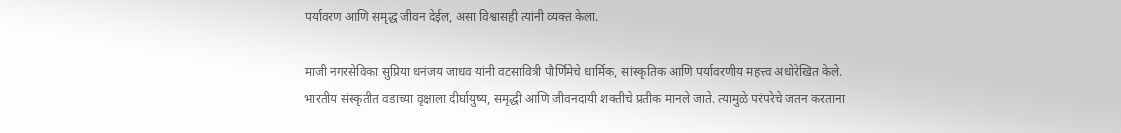पर्यावरण आणि समृद्ध जीवन देईल, असा विश्वासही त्यांनी व्यक्त केला.

माजी नगरसेविका सुप्रिया धनंजय जाधव यांनी वटसावित्री पौर्णिमेचे धार्मिक, सांस्कृतिक आणि पर्यावरणीय महत्त्व अधोरेखित केले. भारतीय संस्कृतीत वडाच्या वृक्षाला दीर्घायुष्य, समृद्धी आणि जीवनदायी शक्तीचे प्रतीक मानले जाते. त्यामुळे परंपरेचे जतन करताना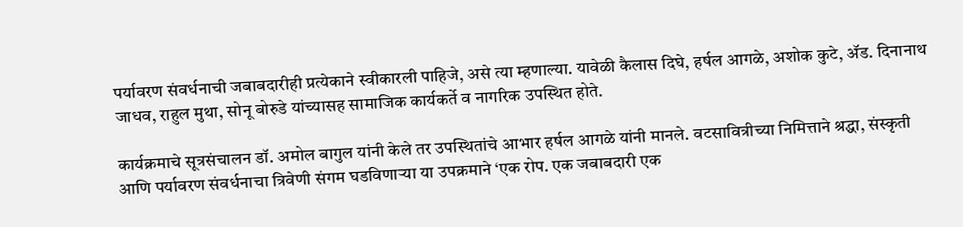पर्यावरण संवर्धनाची जबाबदारीही प्रत्येकाने स्वीकारली पाहिजे, असे त्या म्हणाल्या. यावेळी कैलास दिघे, हर्षल आगळे, अशोक कुटे, ॲड. दिनानाथ जाधव, राहुल मुथा, सोनू बोरुडे यांच्यासह सामाजिक कार्यकर्ते व नागरिक उपस्थित होते.

कार्यक्रमाचे सूत्रसंचालन डॉ. अमोल बागुल यांनी केले तर उपस्थितांचे आभार हर्षल आगळे यांनी मानले. वटसावित्रीच्या निमित्ताने श्रद्धा, संस्कृती आणि पर्यावरण संवर्धनाचा त्रिवेणी संगम घडविणाऱ्या या उपक्रमाने ‘एक रोप. एक जबाबदारी एक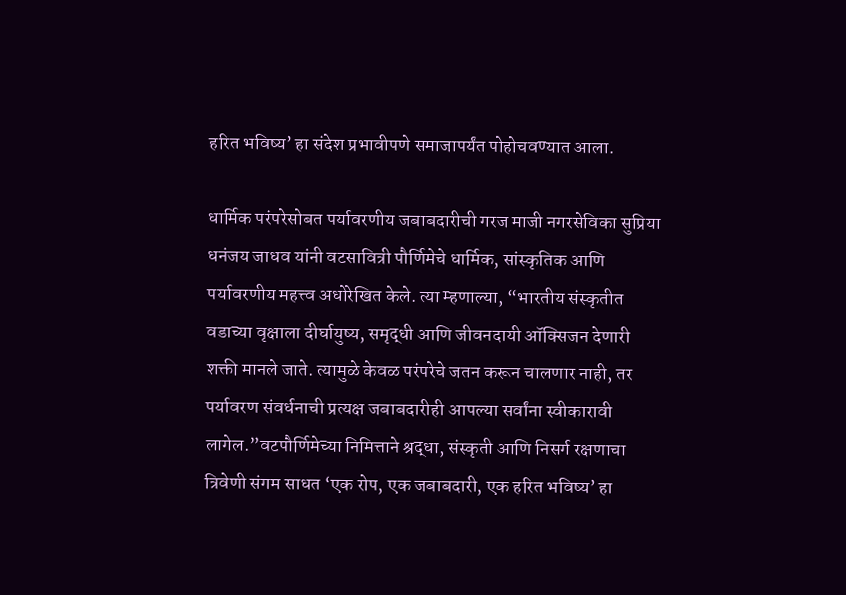हरित भविष्य’ हा संदेश प्रभावीपणे समाजापर्यंत पोहोचवण्यात आला.

धार्मिक परंपरेसोबत पर्यावरणीय जबाबदारीची गरज माजी नगरसेविका सुप्रिया धनंजय जाधव यांनी वटसावित्री पौर्णिमेचे धार्मिक, सांस्कृतिक आणि पर्यावरणीय महत्त्व अधोरेखित केले. त्या म्हणाल्या, “भारतीय संस्कृतीत वडाच्या वृक्षाला दीर्घायुष्य, समृद्धी आणि जीवनदायी ऑक्सिजन देणारी शक्ती मानले जाते. त्यामुळे केवळ परंपरेचे जतन करून चालणार नाही, तर पर्यावरण संवर्धनाची प्रत्यक्ष जबाबदारीही आपल्या सर्वांना स्वीकारावी लागेल.”वटपौर्णिमेच्या निमित्ताने श्रद्धा, संस्कृती आणि निसर्ग रक्षणाचा त्रिवेणी संगम साधत ‘एक रोप, एक जबाबदारी, एक हरित भविष्य’ हा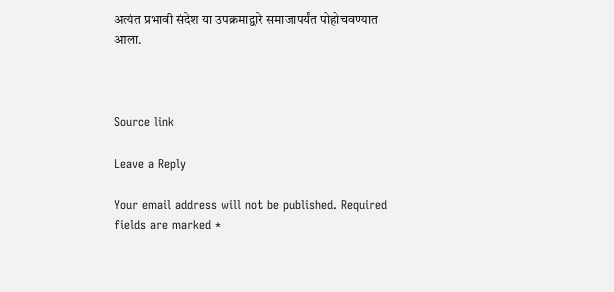अत्यंत प्रभावी संदेश या उपक्रमाद्वारे समाजापर्यंत पोहोचवण्यात आला.



Source link

Leave a Reply

Your email address will not be published. Required fields are marked *